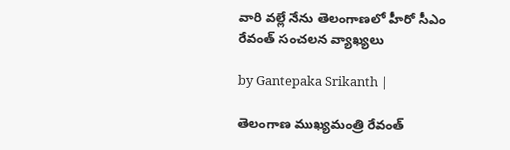వారి వల్లే నేను తెలంగాణలో హీరో సీఎం రేవంత్ సంచలన వ్యాఖ్యలు

by Gantepaka Srikanth |

తెలంగాణ ముఖ్యమంత్రి రేవంత్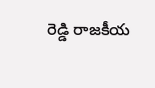రెడ్డి రాజకీయ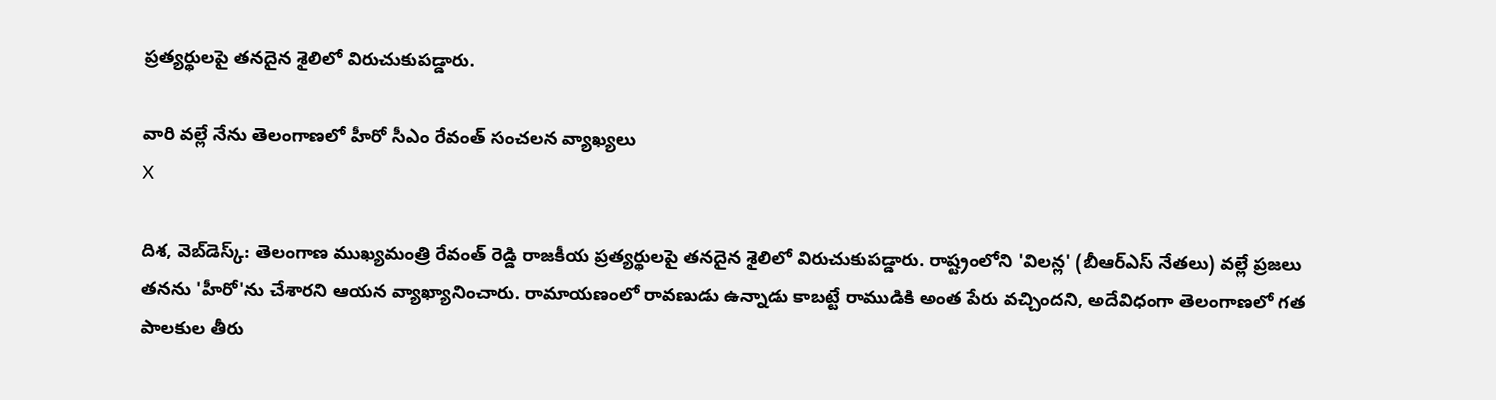ప్రత్యర్థులపై తనదైన శైలిలో విరుచుకుపడ్డారు.

వారి వల్లే నేను తెలంగాణలో హీరో సీఎం రేవంత్ సంచలన వ్యాఖ్యలు
X

దిశ, వెబ్‌డెస్క్: తెలంగాణ ముఖ్యమంత్రి రేవంత్ రెడ్డి రాజకీయ ప్రత్యర్థులపై తనదైన శైలిలో విరుచుకుపడ్డారు. రాష్ట్రంలోని 'విలన్ల' (బీఆర్ఎస్ నేతలు) వల్లే ప్రజలు తనను 'హీరో'ను చేశారని ఆయన వ్యాఖ్యానించారు. రామాయణంలో రావణుడు ఉన్నాడు కాబట్టే రాముడికి అంత పేరు వచ్చిందని, అదేవిధంగా తెలంగాణలో గత పాలకుల తీరు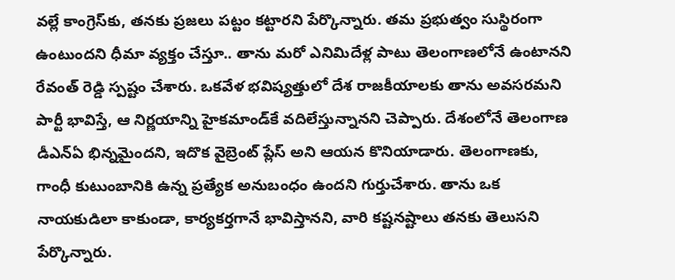వల్లే కాంగ్రెస్‌కు, తనకు ప్రజలు పట్టం కట్టారని పేర్కొన్నారు. తమ ప్రభుత్వం సుస్థిరంగా ఉంటుందని ధీమా వ్యక్తం చేస్తూ.. తాను మరో ఎనిమిదేళ్ల పాటు తెలంగాణలోనే ఉంటానని రేవంత్ రెడ్డి స్పష్టం చేశారు. ఒకవేళ భవిష్యత్తులో దేశ రాజకీయాలకు తాను అవసరమని పార్టీ భావిస్తే, ఆ నిర్ణయాన్ని హైకమాండ్‌కే వదిలేస్తున్నానని చెప్పారు. దేశంలోనే తెలంగాణ డీఎన్ఏ భిన్నమైందని, ఇదొక వైబ్రెంట్ ప్లేస్ అని ఆయన కొనియాడారు. తెలంగాణకు, గాంధీ కుటుంబానికి ఉన్న ప్రత్యేక అనుబంధం ఉందని గుర్తుచేశారు. తాను ఒక నాయకుడిలా కాకుండా, కార్యకర్తగానే భావిస్తానని, వారి కష్టనష్టాలు తనకు తెలుసని పేర్కొన్నారు.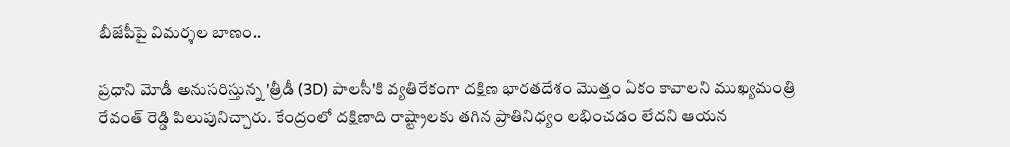బీజేపీపై విమర్శల బాణం..

ప్రధాని మోడీ అనుసరిస్తున్న 'త్రీడీ (3D) పాలసీ'కి వ్యతిరేకంగా దక్షిణ భారతదేశం మొత్తం ఏకం కావాలని ముఖ్యమంత్రి రేవంత్ రెడ్డి పిలుపునిచ్చారు. కేంద్రంలో దక్షిణాది రాష్ట్రాలకు తగిన ప్రాతినిధ్యం లభించడం లేదని ఆయన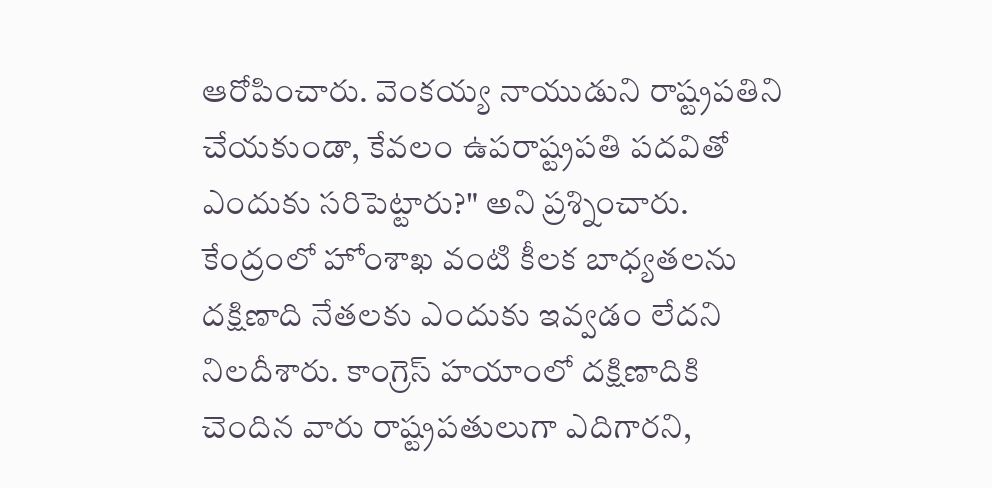ఆరోపించారు. వెంకయ్య నాయుడుని రాష్ట్రపతిని చేయకుండా, కేవలం ఉపరాష్ట్రపతి పదవితో ఎందుకు సరిపెట్టారు?" అని ప్రశ్నించారు. కేంద్రంలో హోంశాఖ వంటి కీలక బాధ్యతలను దక్షిణాది నేతలకు ఎందుకు ఇవ్వడం లేదని నిలదీశారు. కాంగ్రెస్ హయాంలో దక్షిణాదికి చెందిన వారు రాష్ట్రపతులుగా ఎదిగారని,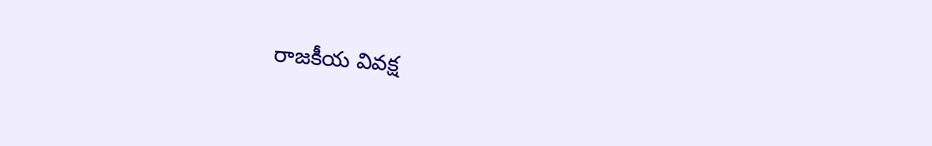రాజకీయ వివక్ష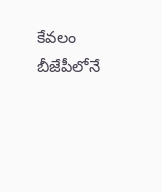కేవలం బీజేపీలోనే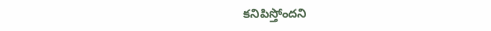కనిపిస్తోందని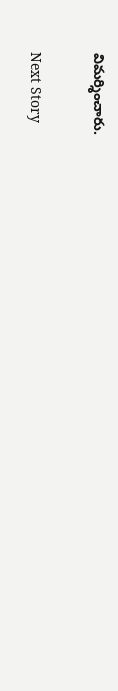విమర్శించారు.

Next Story